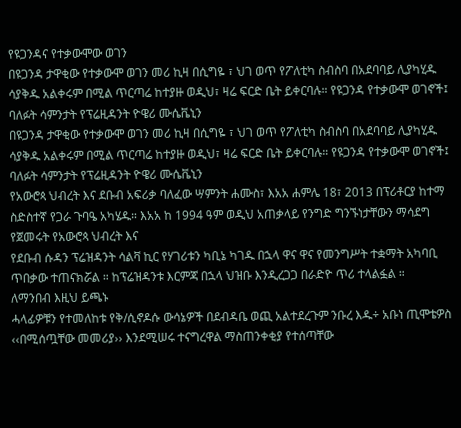የዩጋንዳና የተቃውሞው ወገን
በዩጋንዳ ታዋቂው የተቃውሞ ወገን መሪ ኪዛ በሲግዬ ፣ ህገ ወጥ የፖለቲካ ስብስባ በአደባባይ ሊያካሂዱ ሳያቅዱ አልቀሩም በሚል ጥርጣሬ ከተያዙ ወዲህ፣ ዛሬ ፍርድ ቤት ይቀርባሉ። የዩጋንዳ የተቃውሞ ወገኖች፤ ባለፉት ሳምንታት የፕሬዚዳንት ዮዌሪ ሙሴቬኒን
በዩጋንዳ ታዋቂው የተቃውሞ ወገን መሪ ኪዛ በሲግዬ ፣ ህገ ወጥ የፖለቲካ ስብስባ በአደባባይ ሊያካሂዱ ሳያቅዱ አልቀሩም በሚል ጥርጣሬ ከተያዙ ወዲህ፣ ዛሬ ፍርድ ቤት ይቀርባሉ። የዩጋንዳ የተቃውሞ ወገኖች፤ ባለፉት ሳምንታት የፕሬዚዳንት ዮዌሪ ሙሴቬኒን
የአውሮጳ ህብረት እና ደቡብ አፍሪቃ ባለፈው ሣምንት ሐሙስ፣ እአአ ሐምሌ 18፣ 2013 በፕሪቶርያ ከተማ ስድስተኛ የጋራ ጉባዔ አካሄዱ። እአአ ከ 1994 ዓም ወዲህ አጠቃላይ የንግድ ግንኙነታቸውን ማሳደግ የጀመሩት የአውሮጳ ህብረት እና
የደቡብ ሱዳን ፕሬዝዳንት ሳልቫ ኪር የሃገሪቱን ካቢኔ ካገዱ በኋላ ዋና ዋና የመንግሥት ተቋማት አካባቢ ጥበቃው ተጠናክሯል ። ከፕሬዝዳንቱ እርምጃ በኋላ ህዝቡ እንዲረጋጋ በራድዮ ጥሪ ተላልፏል ።
ለማንበብ እዚህ ይጫኑ
ሓላፊዎቹን የተመለከቱ የቅ/ሲኖዶሱ ውሳኔዎች በደብዳቤ ወጪ አልተደረጉም ንቡረ እዱ÷ አቡነ ጢሞቴዎስ ‹‹በሚሰጧቸው መመሪያ›› እንደሚሠሩ ተናግረዋል ማስጠንቀቂያ የተሰጣቸው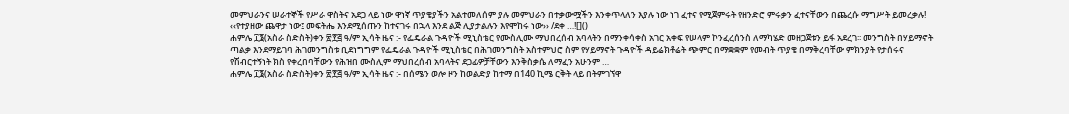መምህራንና ሠራተኞች የሥራ ዋስትና አደጋ ላይ ነው ዋነኛ ጥያቄያችን አልተመለሰም ያሉ መምህራን በተቃውሟችን እንቀጥላለን እያሉ ነው ነገ ፈተና የሚጀምሩት የዘንድሮ ምሩቃን ፈተናቸውን በጨረሱ ማግሥት ይመረቃሉ! ‹‹የተያዘው ጨዋታ ነው፤ መፍትሔ እንደሚሰጡን ከተናገሩ በኋላ እንደ ልጅ ሊያታልሉን እየሞከሩ ነው›› /ደቀ …![]()
ሐምሌ ፲፮(አስራ ስድስት)ቀን ፳፻፭ ዓ/ም ኢሳት ዜና :- የፌዴራል ጉዳዮች ሚኒስቴር የሙስሊሙ ማህበረሰብ አባላትን በማንቀሳቀስ አገር አቀፍ የሠላም ኮንፈረሰንስ ለማካሄድ መዘጋጀቱን ይፋ አደረገ፡፡ መንግስት በሃይማኖት ጣልቃ እንደማይገባ ሕገመንግስቱ ቢደነግግም የፌዴራል ጉዳዮች ሚኒስቴር በሕገመንግስት አስተምህሮ ስም የሃይማኖት ጉዳዮች ዳይሬክቶሬት ጭምር በማቋቋም የመብት ጥያቄ በማቅረባቸው ምክንያት የታሰሩና የሽብርተኝነት ክስ የቀረበባቸውን የሕዝበ ሙስሊም ማህበረሰብ አባላትና ደጋፊዎቻቸውን እንቅስቃሴ ለማፈን አሁንም …
ሐምሌ ፲፮(አስራ ስድስት)ቀን ፳፻፭ ዓ/ም ኢሳት ዜና :- በሰሜን ወሎ ዞን ከወልድያ ከተማ በ140 ኪሜ ርቅት ላይ በትምገኘዋ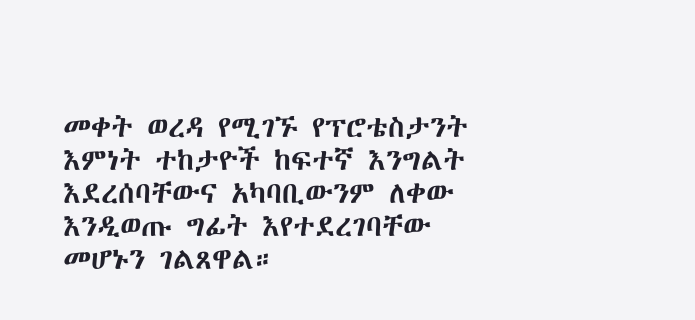መቀት ወረዳ የሚገኙ የፕሮቴስታንት እምነት ተከታዮች ከፍተኛ እንግልት እደረሰባቸውና አካባቢውንም ለቀው እንዲወጡ ግፊት እየተደረገባቸው መሆኑን ገልጸዋል።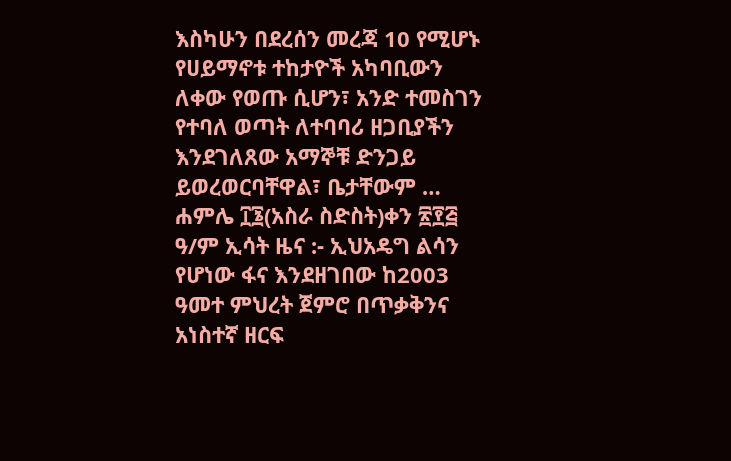እስካሁን በደረሰን መረጃ 10 የሚሆኑ የሀይማኖቱ ተከታዮች አካባቢውን ለቀው የወጡ ሲሆን፣ አንድ ተመስገን የተባለ ወጣት ለተባባሪ ዘጋቢያችን እንደገለጸው አማኞቹ ድንጋይ ይወረወርባቸዋል፣ ቤታቸውም …
ሐምሌ ፲፮(አስራ ስድስት)ቀን ፳፻፭ ዓ/ም ኢሳት ዜና :- ኢህአዴግ ልሳን የሆነው ፋና እንደዘገበው ከ2003 ዓመተ ምህረት ጀምሮ በጥቃቅንና አነስተኛ ዘርፍ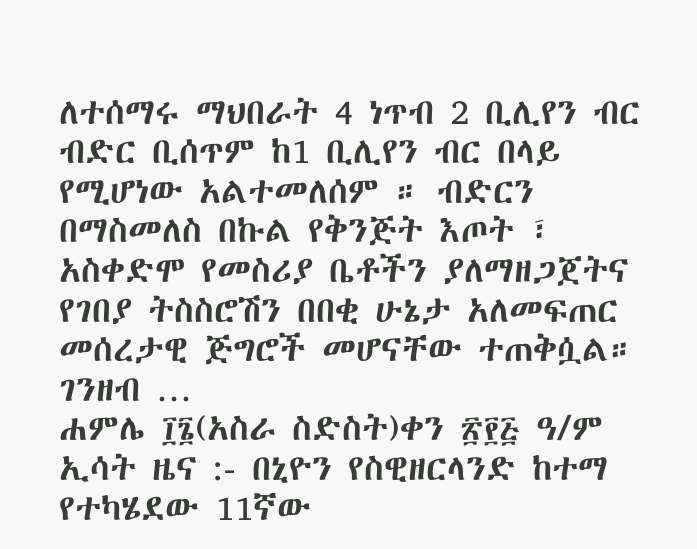ለተሰማሩ ማህበራት 4 ነጥብ 2 ቢሊየን ብር ብድር ቢሰጥም ከ1 ቢሊየን ብር በላይ የሚሆነው አልተመለሰም ። ብድርን በማስመለስ በኩል የቅንጅት እጦት ፣ አስቀድሞ የመስሪያ ቤቶችን ያለማዘጋጀትና የገበያ ትስስሮሽን በበቂ ሁኔታ አለመፍጠር መሰረታዊ ጅግሮች መሆናቸው ተጠቅሷል። ገንዘብ …
ሐምሌ ፲፮(አስራ ስድስት)ቀን ፳፻፭ ዓ/ም ኢሳት ዜና :- በኒዮን የስዊዘርላንድ ከተማ የተካሄደው 11ኛው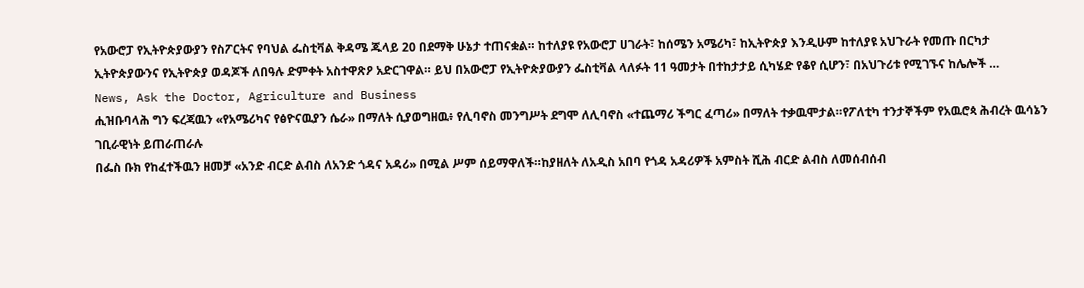የአውሮፓ የኢትዮጵያውያን የስፖርትና የባህል ፌስቲቫል ቅዳሜ ጁላይ 20 በደማቅ ሁኔታ ተጠናቋል። ከተለያዩ የአውሮፓ ሀገራት፣ ከሰሜን አሜሪካ፣ ከኢትዮጵያ እንዲሁም ከተለያዩ አህጉራት የመጡ በርካታ ኢትዮጵያውንና የኢትዮጵያ ወዳጆች ለበዓሉ ድምቀት አስተዋጽዖ አድርገዋል። ይህ በአውሮፓ የኢትዮጵያውያን ፌስቲቫል ላለፉት 11 ዓመታት በተከታታይ ሲካሄድ የቆየ ሲሆን፣ በአህጉሪቱ የሚገኙና ከሌሎች …
News, Ask the Doctor, Agriculture and Business
ሒዝቡባላሕ ግን ፍረጃዉን «የአሜሪካና የፅዮናዉያን ሴራ» በማለት ሲያወግዘዉ፥ የሊባኖስ መንግሥት ደግሞ ለሊባኖስ «ተጨማሪ ችግር ፈጣሪ» በማለት ተቃዉሞታል።የፖለቲካ ተንታኞችም የአዉሮጳ ሕብረት ዉሳኔን ገቢራዊነት ይጠራጠራሉ
በፌስ ቡክ የከፈተችዉን ዘመቻ «አንድ ብርድ ልብስ ለአንድ ጎዳና አዳሪ» በሚል ሥም ሰይማዋለች።ከያዘለት ለአዲስ አበባ የጎዳ አዳሪዎች አምስት ሺሕ ብርድ ልብስ ለመሰብሰብ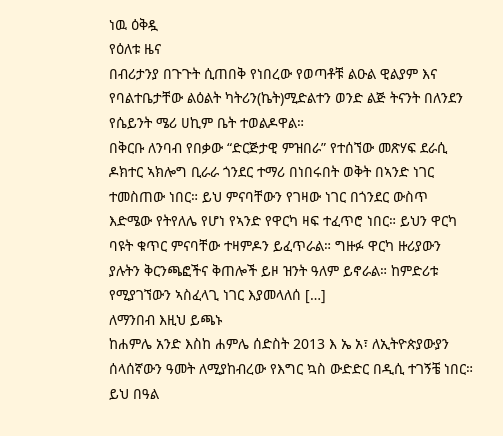ነዉ ዕቅዷ
የዕለቱ ዜና
በብሪታንያ በጉጉት ሲጠበቅ የነበረው የወጣቶቹ ልዑል ዊልያም እና የባልተቤታቸው ልዕልት ካትሪን(ኬት)ሚድልተን ወንድ ልጅ ትናንት በለንደን የሴይንት ሜሪ ሀኪም ቤት ተወልዶዋል።
በቅርቡ ለንባብ የበቃው “ድርጅታዊ ምዝበራ” የተሰኘው መጽሃፍ ደራሲ ዶክተር ኣክሎግ ቢራራ ጎንደር ተማሪ በነበሩበት ወቅት በኣንድ ነገር ተመስጠው ነበር። ይህ ምናባቸውን የገዛው ነገር በጎንደር ውስጥ እድሜው የትየለሌ የሆነ የኣንድ የዋርካ ዛፍ ተፈጥሮ ነበር። ይህን ዋርካ ባዩት ቁጥር ምናባቸው ተዛምዶን ይፈጥራል። ግዙፉ ዋርካ ዙሪያውን ያሉትን ቅርንጫፎችና ቅጠሎች ይዞ ዝንት ዓለም ይኖራል። ከምድሪቱ የሚያገኘውን ኣስፈላጊ ነገር እያመላለሰ […]
ለማንበብ እዚህ ይጫኑ
ከሐምሌ አንድ እስከ ሐምሌ ሰድስት 2013 እ ኤ አ፣ ለኢትዮጵያውያን ሰላሰኛውን ዓመት ለሚያከብረው የእግር ኳስ ውድድር በዲሲ ተገኝቼ ነበር። ይህ በዓል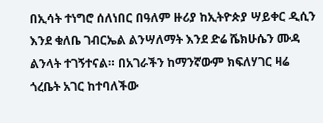በኢሳት ተነግሮ ሰለነበር በዓለም ዙሪያ ከኢትዮጵያ ሣይቀር ዲሲን እንደ ቁለቤ ገብርኤል ልንሣለማት እንደ ድሬ ሼክሁሴን ሙዳ ልንላት ተገኝተናል። በአገራችን ከማንኛውም ክፍለሃገር ዛሬ ጎረቤት አገር ከተባለችው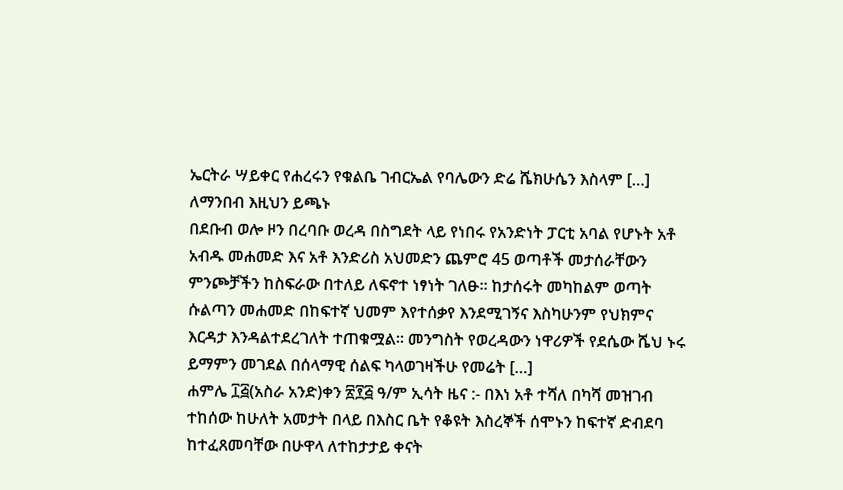ኤርትራ ሣይቀር የሐረሩን የቁልቤ ገብርኤል የባሌውን ድሬ ሼክሁሴን እስላም […]
ለማንበብ እዚህን ይጫኑ
በደቡብ ወሎ ዞን በረባቡ ወረዳ በስግደት ላይ የነበሩ የአንድነት ፓርቲ አባል የሆኑት አቶ አብዱ መሐመድ እና አቶ እንድሪስ አህመድን ጨምሮ 45 ወጣቶች መታሰራቸውን ምንጮቻችን ከስፍራው በተለይ ለፍኖተ ነፃነት ገለፁ፡፡ ከታሰሩት መካከልም ወጣት ሱልጣን መሐመድ በከፍተኛ ህመም እየተሰቃየ እንደሚገኝና እስካሁንም የህክምና እርዳታ እንዳልተደረገለት ተጠቁሟል፡፡ መንግስት የወረዳውን ነዋሪዎች የደሴው ሼህ ኑሩ ይማምን መገደል በሰላማዊ ሰልፍ ካላወገዛችሁ የመሬት […]
ሐምሌ ፲፭(አስራ አንድ)ቀን ፳፻፭ ዓ/ም ኢሳት ዜና :- በእነ አቶ ተሻለ በካሻ መዝገብ ተከሰው ከሁለት አመታት በላይ በእስር ቤት የቆዩት እስረኞች ሰሞኑን ከፍተኛ ድብደባ ከተፈጸመባቸው በሁዋላ ለተከታታይ ቀናት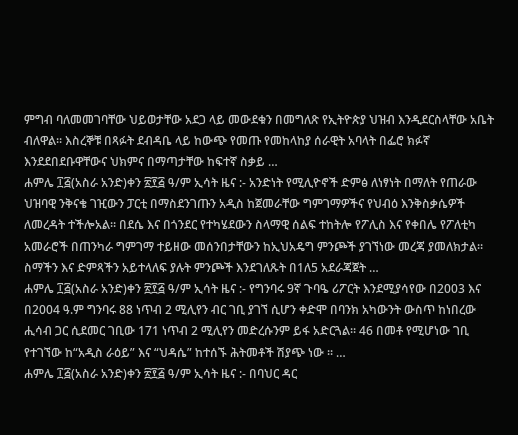ምግብ ባለመመገባቸው ህይወታቸው አደጋ ላይ መውደቁን በመግለጽ የኢትዮጵያ ህዝብ እንዲደርስላቸው አቤት ብለዋል። እስረኞቹ በጻፉት ደብዳቤ ላይ ከውጭ የመጡ የመከላከያ ሰራዊት አባላት በፌሮ ክፉኛ እንደደበደቡዋቸውና ህክምና በማጣታቸው ከፍተኛ ስቃይ …
ሐምሌ ፲፭(አስራ አንድ)ቀን ፳፻፭ ዓ/ም ኢሳት ዜና :- አንድነት የሚሊዮኖች ድምፅ ለነፃነት በማለት የጠራው ህዝባዊ ንቅናቄ ገዢውን ፓርቲ በማስደንገጡን አዲስ ከጀመራቸው ግምገማዎችና የህብዕ እንቅስቃሴዎች ለመረዳት ተችሎአል። በደሴ እና በጎንደር የተካሄደውን ስላማዊ ሰልፍ ተከትሎ የፖሊስ እና የቀበሌ የፖለቲካ አመራሮች በጠንካራ ግምገማ ተይዘው መሰንበታቸውን ከኢህአዴግ ምንጮች ያገኘነው መረጃ ያመለክታል። ስማችን እና ድምጻችን አይተላለፍ ያሉት ምንጮች እንደገለጹት በ1ለ5 አደራጃጀት …
ሐምሌ ፲፭(አስራ አንድ)ቀን ፳፻፭ ዓ/ም ኢሳት ዜና :- የግንባሩ 9ኛ ጉባዔ ሪፖርት እንደሚያሳየው በ2003 እና በ2004 ዓ.ም ግንባሩ 88 ነጥብ 2 ሚሊየን ብር ገቢ ያገኘ ሲሆን ቀድሞ በባንክ አካውንት ውስጥ ከነበረው ሒሳብ ጋር ሲደመር ገቢው 171 ነጥብ 2 ሚሊየን መድረሱንም ይፋ አድርጓል፡፡ 46 በመቶ የሚሆነው ገቢ የተገኘው ከ“አዲስ ራዕይ” እና “ህዳሴ” ከተሰኙ ሕትመቶች ሽያጭ ነው ፡፡ …
ሐምሌ ፲፭(አስራ አንድ)ቀን ፳፻፭ ዓ/ም ኢሳት ዜና :- በባህር ዳር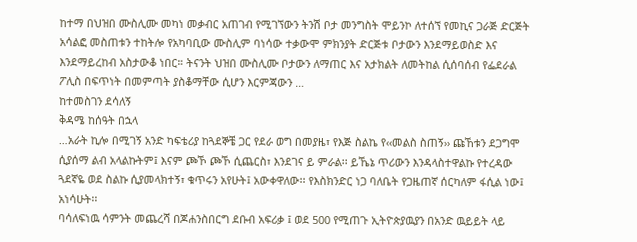ከተማ በህዝበ ሙስሊሙ መካነ መቃብር አጠገብ የሚገኘውን ትንሽ ቦታ መንግስት ሞይንኮ ለተሰኘ የመኪና ጋራጅ ድርጅት አሳልፎ መስጠቱን ተከትሎ የአካባቢው ሙስሊም ባነሳው ተቃውሞ ምክንያት ድርጅቱ ቦታውን እንደማይወስድ እና እንደማይረከብ አስታውቆ ነበር። ትናንት ህዝበ ሙስሊሙ ቦታውን ለማጠር እና አታክልት ለመትከል ሲሰባሰብ የፌደራል ፖሊስ በፍጥነት በመምጣት ያስቆማቸው ሲሆን እርምጃውን …
ከተመስገን ደሳለኝ
ቅዳሜ ከሰዓት በኋላ
…አራት ኪሎ በሚገኝ አንድ ካፍቴሪያ ከጓደኞቼ ጋር የደራ ወግ በመያዜ፣ የእጅ ስልኬ የ‹‹መልስ ስጠኝ›› ጩኸቱን ደጋግሞ ሲያሰማ ልብ አላልኩትም፤ እናም ጮኾ ጮኾ ሲጨርስ፣ እንደገና ይ ምራል፡፡ ይኼኔ ጥሪውን እንዳላስተዋልኩ የተረዳው ጓደኛዬ ወደ ስልኩ ሲያመላክተኝ፣ ቁጥሩን አየሁት፤ አውቀዋለው፡፡ የእስክንድር ነጋ ባለቤት የጋዜጠኛ ሰርካለም ፋሲል ነው፤ አነሳሁት፡፡
ባሳለፍነዉ ሳምንት መጨረሻ በጆሐንስበርግ ደቡብ አፍሪቃ ፤ ወደ 500 የሚጠጉ ኢትዮጵያዉያን በአንድ ዉይይት ላይ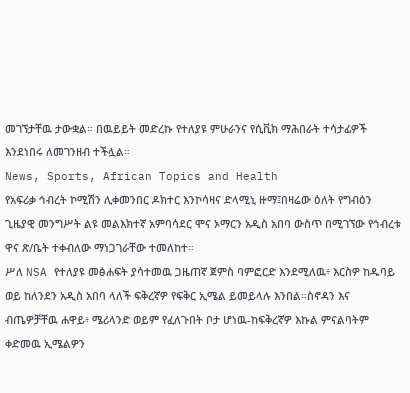መገኘታቸዉ ታውቋል። በዉይይት መድረኩ የተለያዩ ምሁራንና የሲቪክ ማሕበራት ተሳታፊዎች እንደነበሩ ለመገንዘብ ተችሏል።
News, Sports, African Topics and Health
የአፍሪቃ ኅብረት ኮሚሽን ሊቀመንበር ዶክተር እንኮሳዛና ድላሚኒ ዙማ፤በዛሬው ዕለት የግብዕን ጊዜያዊ መንግሥት ልዩ መልእክተኛ አምባሳደር ሞና ኦማርን አዲስ አበባ ውስጥ በሚገኘው የኅብረቱ ዋና ጽ/ቤት ተቀብለው ማነጋገራቸው ተመለከተ።
ሥለ NSA የተለያዩ መፅሐፍት ያሳተመዉ ጋዜጠኛ ጀምስ ባምፎርድ እንደሚለዉ፥ እርስዎ ከዱባይ ወይ ከለንደን አዲስ አበባ ላለች ፍቅረኛዎ የፍቅር ኢሜል ይመይላሉ እንበል።ስኖዳን እና ብጤዎቻቸዉ ሐዋይ፥ ሜሪላንድ ወይም የፈለጉበት ቦታ ሆነዉ-ከፍቅረኛዎ እኩል ምናልባትም ቀድመዉ ኢሜልዎን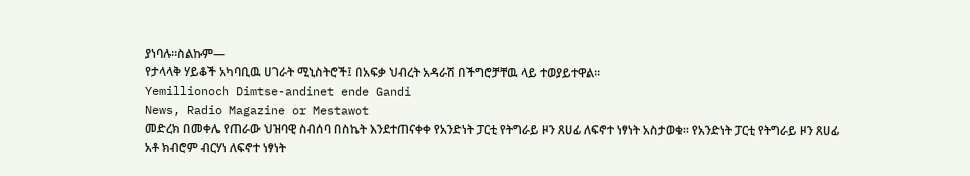ያነባሉ።ስልኩም—
የታላላቅ ሃይቆች አካባቢዉ ሀገራት ሚኒስትሮች፤ በአፍቃ ህብረት አዳራሽ በችግሮቻቸዉ ላይ ተወያይተዋል።
Yemillionoch Dimtse-andinet ende Gandi
News, Radio Magazine or Mestawot
መድረክ በመቀሌ የጠራው ህዝባዊ ስብሰባ በስኬት እንደተጠናቀቀ የአንድነት ፓርቲ የትግራይ ዞን ጸሀፊ ለፍኖተ ነፃነት አስታወቁ፡፡ የአንድነት ፓርቲ የትግራይ ዞን ጸሀፊ አቶ ክብሮም ብርሃነ ለፍኖተ ነፃነት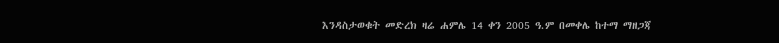እንዳስታወቁት መድረክ ዛሬ ሐምሌ 14 ቀን 2005 ዓ.ም በመቀሌ ከተማ ማዘጋጃ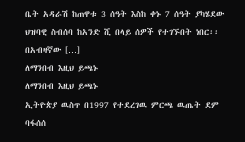ቤት አዳራሽ ከጠዋቱ 3 ሰዓት እስከ ቀኑ 7 ሰዓት ያካሄደው ህዝባዊ ስብሰባ ከአንድ ሺ በላይ ሰዎች የተገኙበት ነበር፡፡ በአብዛኛው […]
ለማንበብ እዚህ ይጫኑ
ለማንበብ እዚህ ይጫኑ
ኢትዮጵያ ዉስጥ በ1997 የተደረገዉ ምርጫ ዉጤት ደም ባፋሰሰ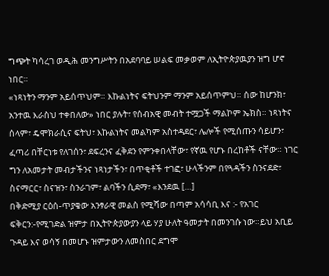ግጭት ካሳረገ ወዲሕ መንግሥትን በአደባባይ ሠልፍ መቃወም ለኢትዮጵያዉያን ዝግ ሆኖ ነበር።
«ነጻነትን ማንም አይሰጥህም። እኩልነትና ፍትህንም ማንም አይሰጥምህ። ሰው ከሆንክ፣ አንተዉ እራስህ ተቀበለው» ነበር ያሉት፣ የሰብአዊ መብት ተሟጋች ማልኮም ኤክስ። ነጻነትና ሰላም፣ ዴሞክራሲና ፍትህ፣ እኩልነትና መልካም አስተዳደር፣ ሌሎች የሚሰጡን ሳይሆን፣ ፈጣሪ በቸርነቱ የለገሰን፣ ደፍረንና ፈቅደን የምንቀበላቸው፣ የኛዉ የሆኑ በረከቶች ናቸው። ነገር ግን ለአመታት መብታችንና ነጻነታችን፣ በጥቂቶች ተገፎ፣ ሁላችንም በየጓዳችን ስንናደድ፣ ስናማርር፣ ስናዝን፣ ስንራገም፣ ልባችን ሲደማ፣ «እንደዉ […]
በቅድሚያ ርዕሰ-ጥያቄው አንፃራዊ መልስ የሚሻው በጣም አሳሳቢ እና :- የአገር ፍቅርን:-የሚገድል ዝምታ በኢትዮጵያውያን ላይ ሃያ ሁለት ዓመታት በመንገሱ ነው።ይህ አቢይ ጉዳይ እና ወሳኝ በመሆኑ ዝምታውን ለመስበር ደግሞ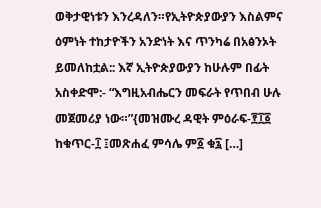ወቅታዊነቱን እንረዳለን።የኢትዮጵያውያን እስልምና ዕምነት ተከታዮችን አንድነት እና ጥንካሬ በአፅንኦት ይመለከቷል:: እኛ ኢትዮጵያውያን ከሁሉም በፊት አስቀድሞ:- “እግዚአብሔርን መፍራት የጥበብ ሁሉ መጀመሪያ ነው።”{መዝሙረ ዳዊት ምዕራፍ-፻፲፩ ከቁጥር-፲ ፤መጽሐፈ ምሳሌ ም፩ ቁ፯ […]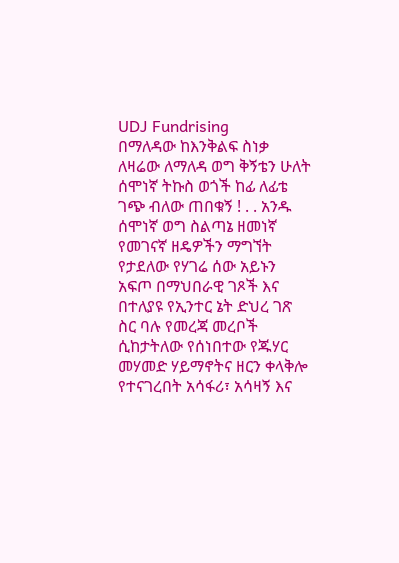UDJ Fundrising
በማለዳው ከእንቅልፍ ስነቃ ለዛሬው ለማለዳ ወግ ቅኝቴን ሁለት ሰሞነኛ ትኩስ ወጎች ከፊ ለፊቴ ገጭ ብለው ጠበቁኝ ! . . አንዱ ሰሞነኛ ወግ ስልጣኔ ዘመነኛ የመገናኛ ዘዴዎችን ማግኘት የታደለው የሃገሬ ሰው አይኑን አፍጦ በማህበራዊ ገጾች እና በተለያዩ የኢንተር ኔት ድህረ ገጽ ስር ባሉ የመረጃ መረቦች ሲከታትለው የሰነበተው የጁሃር መሃመድ ሃይማኖትና ዘርን ቀላቅሎ የተናገረበት አሳፋሪ፣ አሳዛኝ እና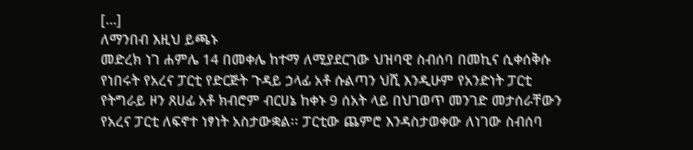[…]
ለማንበብ እዚህ ይጫኑ
መድረክ ነገ ሐምሌ 14 በመቀሌ ከተማ ለሚያደርገው ህዝባዊ ስብሰባ በመኪና ሲቀሰቅሱ የነበሩት የአረና ፓርቲ የድርጅት ጉዳይ ኃላፊ አቶ ሱልጣን ህሺ እንዲሁም የአንድነት ፓርቲ የትግራይ ዞን ጸሀፊ አቶ ክብሮም ብርሀኔ ከቀኑ 9 ሰአት ላይ በህገወጥ መንገድ መታሰራቸውን የአረና ፓርቲ ለፍኖተ ነፃነት አስታውቋል፡፡ ፓርቲው ጨምሮ እንዳስታወቀው ለነገው ስብሰባ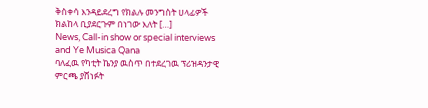ቅስቀሳ እንዳይደረግ የክልሉ መንግስት ሀላፊዎች ክልከላ ቢያደርጉም በነገው እለት […]
News, Call-in show or special interviews and Ye Musica Qana
ባለፈዉ የካቲት ኬንያ ዉስጥ በተደረገዉ ፕሪዝዳንታዊ ምርጫ ያሸነፉት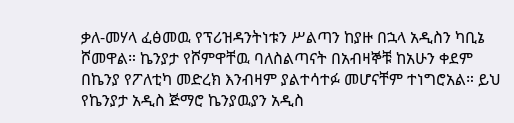ቃለ-መሃላ ፈፅመዉ የፕሪዝዳንትነቱን ሥልጣን ከያዙ በኋላ አዲስን ካቢኔ ሾመዋል። ኬንያታ የሾምዋቸዉ ባለስልጣናት በአብዛኞቹ ከአሁን ቀደም በኬንያ የፖለቲካ መድረክ እንብዛም ያልተሳተፉ መሆናቸም ተነግሮአል። ይህ የኬንያታ አዲስ ጅማሮ ኬንያዉያን አዲስ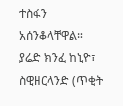ተስፋን አሰንቆላቸዋል።
ያሬድ ክንፈ ከኒዮ፣ ስዊዘርላንድ (ጥቂት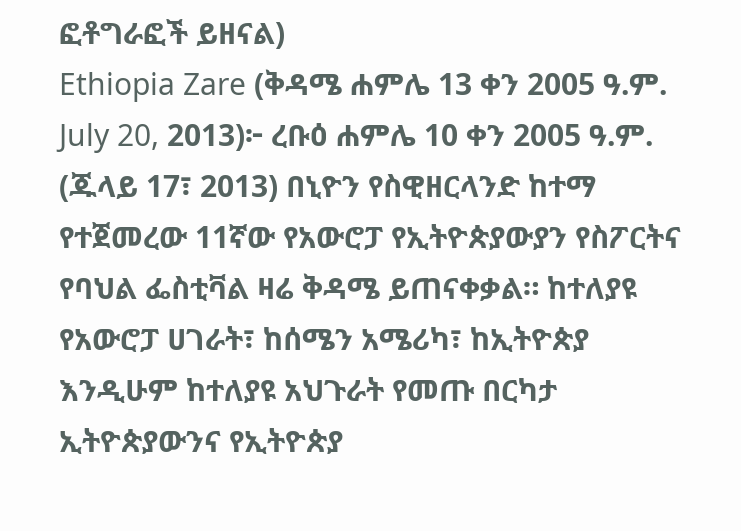ፎቶግራፎች ይዘናል)
Ethiopia Zare (ቅዳሜ ሐምሌ 13 ቀን 2005 ዓ.ም. July 20, 2013)፦ ረቡዕ ሐምሌ 10 ቀን 2005 ዓ.ም. (ጁላይ 17፣ 2013) በኒዮን የስዊዘርላንድ ከተማ የተጀመረው 11ኛው የአውሮፓ የኢትዮጵያውያን የስፖርትና የባህል ፌስቲቫል ዛሬ ቅዳሜ ይጠናቀቃል። ከተለያዩ የአውሮፓ ሀገራት፣ ከሰሜን አሜሪካ፣ ከኢትዮጵያ እንዲሁም ከተለያዩ አህጉራት የመጡ በርካታ ኢትዮጵያውንና የኢትዮጵያ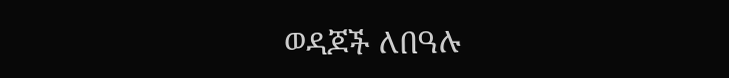ወዳጆች ለበዓሉ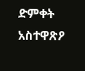ድምቀት አስተዋጽዖ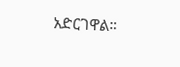አድርገዋል።